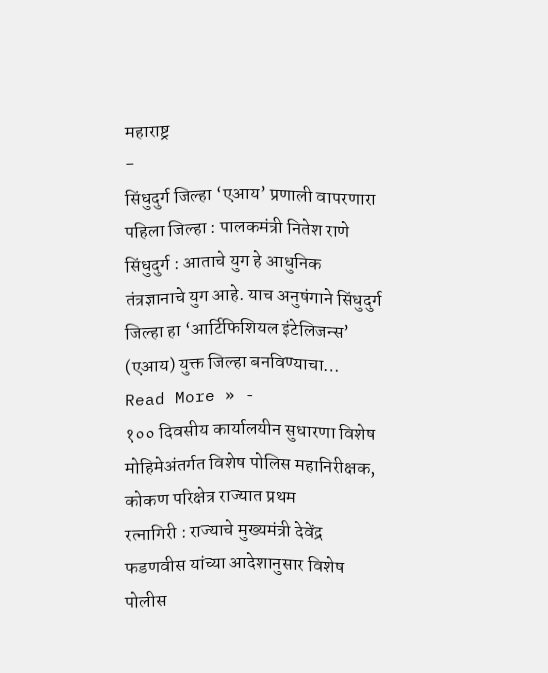महाराष्ट्र
-
सिंधुदुर्ग जिल्हा ‘एआय’ प्रणाली वापरणारा पहिला जिल्हा : पालकमंत्री नितेश राणे
सिंधुदुर्ग : आताचे युग हे आधुनिक तंत्रज्ञानाचे युग आहे. याच अनुषंगाने सिंधुदुर्ग जिल्हा हा ‘आर्टिफिशियल इंटेलिजन्स’ (एआय) युक्त जिल्हा बनविण्याचा…
Read More » -
१०० दिवसीय कार्यालयीन सुधारणा विशेष मोहिमेअंतर्गत विशेष पोलिस महानिरीक्षक, कोकण परिक्षेत्र राज्यात प्रथम
रत्नागिरी : राज्याचे मुख्यमंत्री देवेंद्र फडणवीस यांच्या आदेशानुसार विशेष पोलीस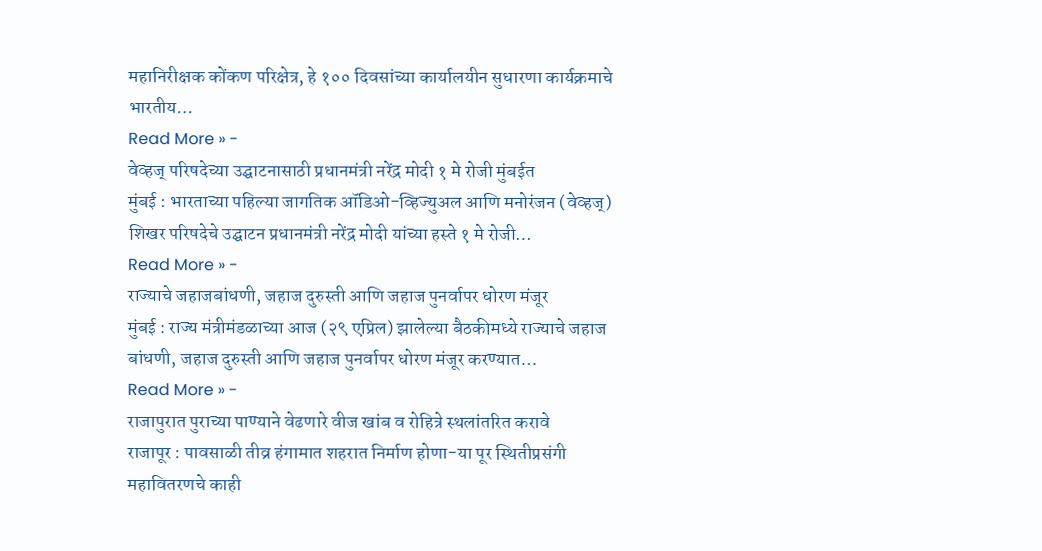महानिरीक्षक कोंकण परिक्षेत्र, हे १०० दिवसांच्या कार्यालयीन सुधारणा कार्यक्रमाचे भारतीय…
Read More » -
वेव्हज् परिषदेच्या उद्घाटनासाठी प्रधानमंत्री नरेंद्र मोदी १ मे रोजी मुंबईत
मुंबई : भारताच्या पहिल्या जागतिक ऑडिओ-व्हिज्युअल आणि मनोरंजन (वेव्हज्) शिखर परिषदेचे उद्घाटन प्रधानमंत्री नरेंद्र मोदी यांच्या हस्ते १ मे रोजी…
Read More » -
राज्याचे जहाजबांधणी, जहाज दुरुस्ती आणि जहाज पुनर्वापर धोरण मंजूर
मुंबई : राज्य मंत्रीमंडळाच्या आज (२९ एप्रिल) झालेल्या बैठकीमध्ये राज्याचे जहाज बांधणी, जहाज दुरुस्ती आणि जहाज पुनर्वापर धोरण मंजूर करण्यात…
Read More » -
राजापुरात पुराच्या पाण्याने वेढणारे वीज खांब व रोहित्रे स्थलांतरित करावे
राजापूर : पावसाळी तीव्र हंगामात शहरात निर्माण होणा-या पूर स्थितीप्रसंगी महावितरणचे काही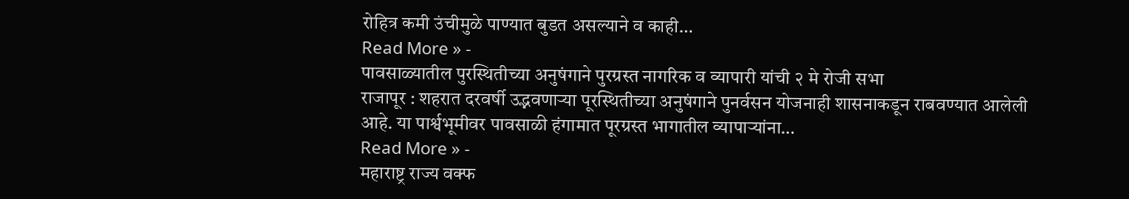रोहित्र कमी उंचीमुळे पाण्यात बुडत असल्याने व काही…
Read More » -
पावसाळ्यातील पुरस्थितीच्या अनुषंगाने पुरग्रस्त नागरिक व व्यापारी यांची २ मे रोजी सभा
राजापूर : शहरात दरवर्षी उद्भवणाऱ्या पूरस्थितीच्या अनुषंगाने पुनर्वसन योजनाही शासनाकडून राबवण्यात आलेली आहे. या पार्श्वभूमीवर पावसाळी हंगामात पूरग्रस्त भागातील व्यापाऱ्यांना…
Read More » -
महाराष्ट्र राज्य वक्फ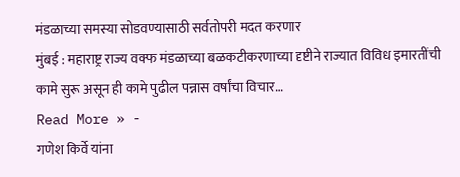मंडळाच्या समस्या सोडवण्यासाठी सर्वतोपरी मदत करणार
मुंबई : महाराष्ट्र राज्य वक्फ मंडळाच्या बळकटीकरणाच्या दृष्टीने राज्यात विविध इमारतींची कामे सुरू असून ही कामे पुढील पन्नास वर्षांचा विचार…
Read More » -
गणेश किर्वे यांना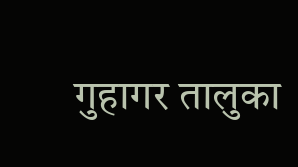गुहागर तालुका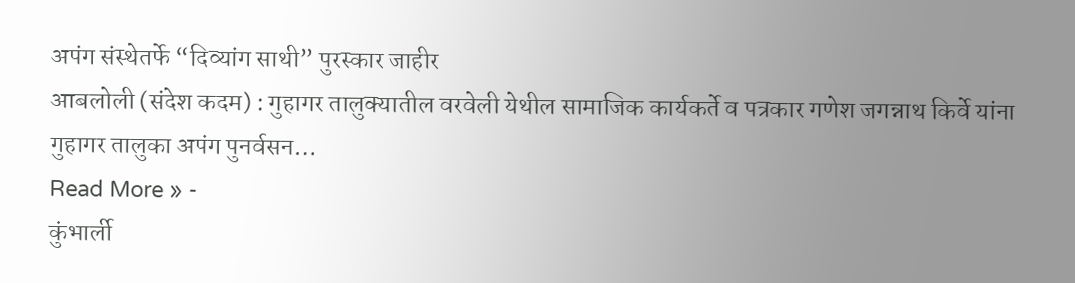अपंग संस्थेतर्फे “दिव्यांग साथी” पुरस्कार जाहीर
आबलोली (संदेश कदम) : गुहागर तालुक्यातील वरवेली येथील सामाजिक कार्यकर्ते व पत्रकार गणेश जगन्नाथ किर्वे यांना गुहागर तालुका अपंग पुनर्वसन…
Read More » -
कुंभार्ली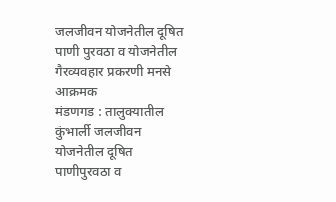जलजीवन योजनेतील दूषित पाणी पुरवठा व योजनेतील गैरव्यवहार प्रकरणी मनसे आक्रमक
मंडणगड : तालुक्यातील कुंभार्ली जलजीवन योजनेतील दूषित पाणीपुरवठा व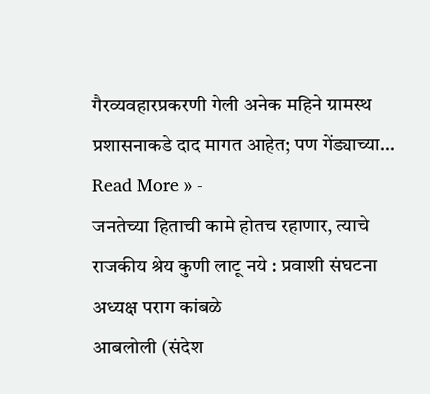गैरव्यवहारप्रकरणी गेली अनेक महिने ग्रामस्थ प्रशासनाकडे दाद मागत आहेत; पण गेंड्याच्या…
Read More » -
जनतेच्या हिताची कामे होतच रहाणार, त्याचे राजकीय श्रेय कुणी लाटू नये : प्रवाशी संघटना अध्यक्ष पराग कांबळे
आबलोली (संदेश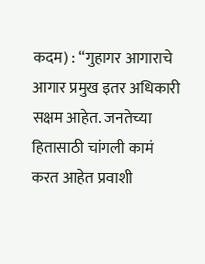कदम) : “गुहागर आगाराचे आगार प्रमुख इतर अधिकारी सक्षम आहेत. जनतेच्या हितासाठी चांगली कामं करत आहेत प्रवाशी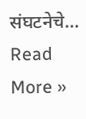संघटनेचे…
Read More »